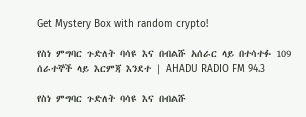Get Mystery Box with random crypto!

የስነ ምግባር ጉድለት ባሳዩ እና በብልሹ አሰራር ላይ በተሳተፉ 109 ሰራተኞች ላይ እርምጃ እንደተ | AHADU RADIO FM 94.3

የስነ ምግባር ጉድለት ባሳዩ እና በብልሹ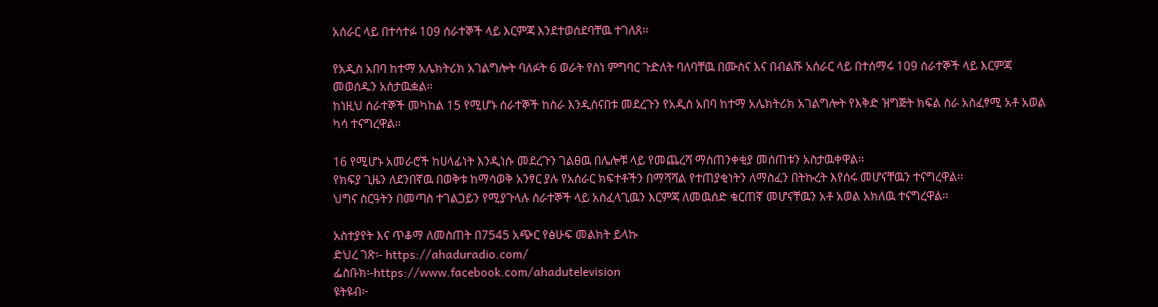አሰራር ላይ በተሳተፉ 109 ሰራተኞች ላይ እርምጃ እንደተወሰደባቸዉ ተገለጸ፡፡

የአዲስ አበባ ከተማ አሌክትሪክ አገልግሎት ባለፉት 6 ወራት የስነ ምግባር ጉድለት ባለባቸዉ በሙስና እና በብልሹ አሰራር ላይ በተሰማሩ 109 ሰራተኞች ላይ እርምጃ መወሰዱን አስታዉቋል፡፡
ከነዚህ ሰራተኞች መካከል 15 የሚሆኑ ሰራተኞች ከስራ እንዲሰናበቱ መደረጉን የአዲስ አበባ ከተማ አሌክትሪክ አገልግሎት የእቅድ ዝግጅት ክፍል ስራ አስፈፃሚ አቶ አወል ካሳ ተናግረዋል፡፡

16 የሚሆኑ አመራሮች ከሀላፊነት እንዲነሱ መደረጉን ገልፀዉ በሌሎቹ ላይ የመጨረሻ ማስጠንቀቂያ መሰጠቱን አስታዉቀዋል፡፡
የክፍያ ጊዜን ለደንበኛዉ በወቅቱ ከማሳወቅ አንፃር ያሉ የአሰራር ክፍተቶችን በማሻሻል የተጠያቂነትን ለማስፈን በትኩረት እየሰሩ መሆናቸዉን ተናግረዋል፡፡
ህግና ስርዓትን በመጣስ ተገልጋይን የሚያጉላሉ ሰራተኞች ላይ አስፈላጊዉን እርምጃ ለመዉሰድ ቁርጠኛ መሆናቸዉን አቶ አወል አክለዉ ተናግረዋል፡፡

አስተያየት እና ጥቆማ ለመስጠት በ7545 አጭር የፅሁፍ መልክት ይላኩ
ድህረ ገጽ፡- https://ahaduradio.com/
ፌስቡክ፡-https://www.facebook.com/ahadutelevision
ዩትዩብ፦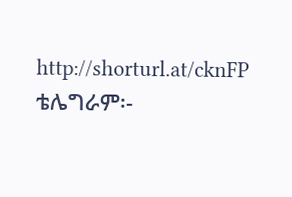http://shorturl.at/cknFP
ቴሌግራም፡-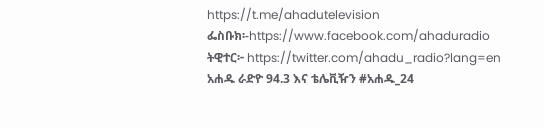https://t.me/ahadutelevision
ፌስቡክ፡-https://www.facebook.com/ahaduradio
ትዊተር፦ https://twitter.com/ahadu_radio?lang=en
አሐዱ ራድዮ 94.3 እና ቴሌቪዥን #አሐዱ_24